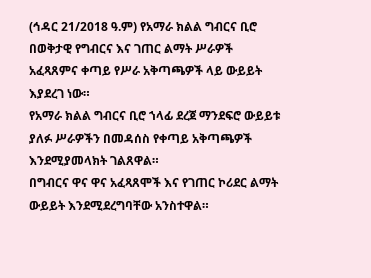(ኅዳር 21/2018 ዓ.ም) የአማራ ክልል ግብርና ቢሮ በወቅታዊ የግብርና እና ገጠር ልማት ሥራዎች አፈጻጸምና ቀጣይ የሥራ አቅጣጫዎች ላይ ውይይት እያደረገ ነው።
የአማራ ክልል ግብርና ቢሮ ኀላፊ ደረጀ ማንደፍሮ ውይይቱ ያለፉ ሥራዎችን በመዳሰስ የቀጣይ አቅጣጫዎች እንደሚያመላክት ገልጸዋል።
በግብርና ዋና ዋና አፈጻጸሞች እና የገጠር ኮሪደር ልማት ውይይት እንደሚደረግባቸው አንስተዋል።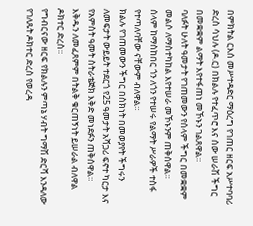በምክትል ርእሰ መሥተዳድር ማዕረግ የገጠር ዘርፍ አሥተባባሪ ድረስ ሳህሉ (ዶ.ር) በክልሉ የተፈጥሮ እና ሰው ሠራሽ ችግር በመቋቋም ልማት እየተፋጠነ መኾኑን ገልጸዋል።
ባለፉት ሁለት ዓመታት የገጠመውን የሰላም ችግር በመቋቋም መልሶ ለማስተካከል እየተሠራ መኾኑንም ጠቅሰዋል።
ሰላም ከማስከበር ጎን ለጎን የተሠሩ የልማት ሥራዎች ተስፋ የተጣለባቸው ናቸውም ብለዋል።
ክልሉ የገጠመውን ችግር በስክነት በመወያየት ችግሩን ለመፍታት ውይይት ተደርጎ የ25 ዓመታት አሻጋሪ ፍኖተ ካርታ እና የአምስት ዓመት ስትራቴጅክ እቅድ መነደፉን ጠቅሰዋል።
እቅዱን ለመፈጸምም በትልቅ ቁርጠኝነት ይሠራል ብለዋል ዶክተር ድረስ።
የግብርናው ዘርፍ የክልሉን ምጣኔ ሃብት ግማሽ ድርሻ እንዳለው የገለጹት ዶክተር ድረስ የወረዳ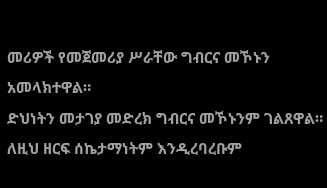መሪዎች የመጀመሪያ ሥራቸው ግብርና መኾኑን አመላክተዋል።
ድህነትን መታገያ መድረክ ግብርና መኾኑንም ገልጸዋል። ለዚህ ዘርፍ ሰኬታማነትም እንዲረባረቡም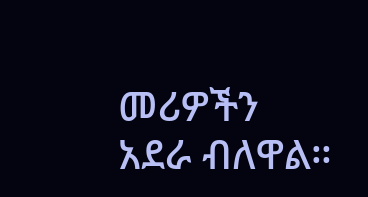መሪዎችን አደራ ብለዋል።